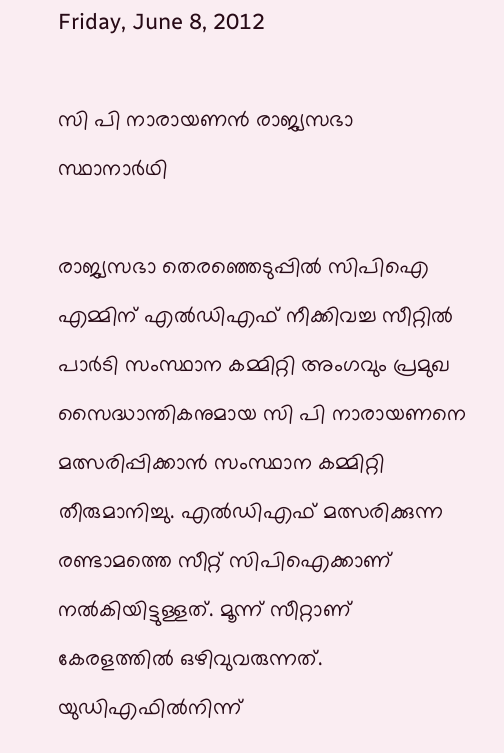Friday, June 8, 2012

സി പി നാരായണന്‍ രാജ്യസഭാ സ്ഥാനാര്‍ഥി

രാജ്യസഭാ തെരഞ്ഞെടുപ്പില്‍ സിപിഐ എമ്മിന് എല്‍ഡിഎഫ് നീക്കിവച്ച സീറ്റില്‍ പാര്‍ടി സംസ്ഥാന കമ്മിറ്റി അംഗവും പ്രമുഖ സൈദ്ധാന്തികനുമായ സി പി നാരായണനെ മത്സരിപ്പിക്കാന്‍ സംസ്ഥാന കമ്മിറ്റി തീരുമാനിച്ചു. എല്‍ഡിഎഫ് മത്സരിക്കുന്ന രണ്ടാമത്തെ സീറ്റ് സിപിഐക്കാണ് നല്‍കിയിട്ടുള്ളത്. മൂന്ന് സീറ്റാണ് കേരളത്തില്‍ ഒഴിവുവരുന്നത്. യുഡിഎഫില്‍നിന്ന്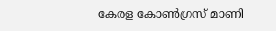കേരള കോണ്‍ഗ്രസ് മാണി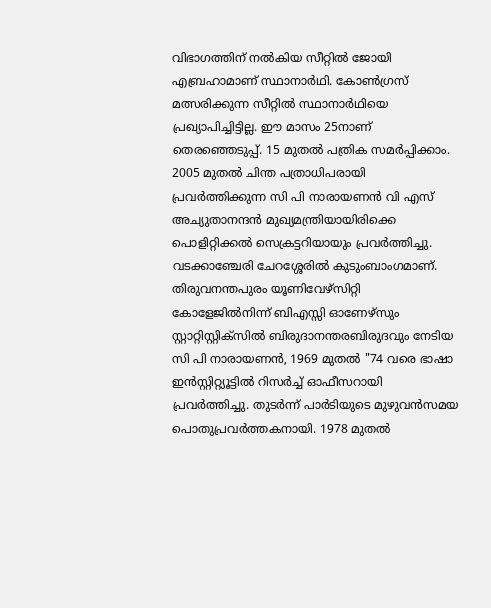വിഭാഗത്തിന് നല്‍കിയ സീറ്റില്‍ ജോയി എബ്രഹാമാണ് സ്ഥാനാര്‍ഥി. കോണ്‍ഗ്രസ് മത്സരിക്കുന്ന സീറ്റില്‍ സ്ഥാനാര്‍ഥിയെ പ്രഖ്യാപിച്ചിട്ടില്ല. ഈ മാസം 25നാണ് തെരഞ്ഞെടുപ്പ്. 15 മുതല്‍ പത്രിക സമര്‍പ്പിക്കാം. 2005 മുതല്‍ ചിന്ത പത്രാധിപരായി പ്രവര്‍ത്തിക്കുന്ന സി പി നാരായണന്‍ വി എസ് അച്യുതാനന്ദന്‍ മുഖ്യമന്ത്രിയായിരിക്കെ പൊളിറ്റിക്കല്‍ സെക്രട്ടറിയായും പ്രവര്‍ത്തിച്ചു. വടക്കാഞ്ചേരി ചേറശ്ശേരില്‍ കുടുംബാംഗമാണ്. തിരുവനന്തപുരം യൂണിവേഴ്സിറ്റി കോളേജില്‍നിന്ന് ബിഎസ്സി ഓണേഴ്സും സ്റ്റാറ്റിസ്റ്റിക്സില്‍ ബിരുദാനന്തരബിരുദവും നേടിയ സി പി നാരായണന്‍, 1969 മുതല്‍ "74 വരെ ഭാഷാ ഇന്‍സ്റ്റിറ്റ്യൂട്ടില്‍ റിസര്‍ച്ച് ഓഫീസറായി പ്രവര്‍ത്തിച്ചു. തുടര്‍ന്ന് പാര്‍ടിയുടെ മുഴുവന്‍സമയ പൊതുപ്രവര്‍ത്തകനായി. 1978 മുതല്‍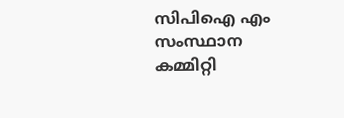സിപിഐ എം സംസ്ഥാന കമ്മിറ്റി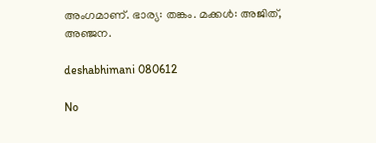അംഗമാണ്. ഭാര്യ: തങ്കം. മക്കള്‍: അജിത്, അഞ്ജന.

deshabhimani 080612

No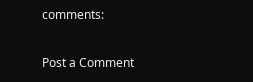comments:

Post a Comment